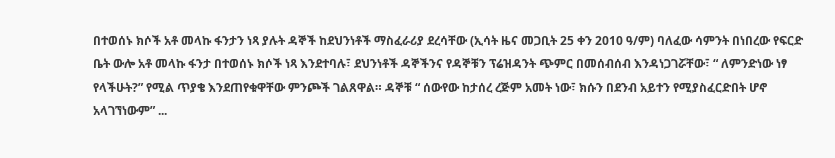በተወሰኑ ክሶች አቶ መላኩ ፋንታን ነጻ ያሉት ዳኞች ከደህንነቶች ማስፈራሪያ ደረሳቸው (ኢሳት ዜና መጋቢት 25 ቀን 2010 ዓ/ም) ባለፈው ሳምንት በነበረው የፍርድ ቤት ውሎ አቶ መላኩ ፋንታ በተወሰኑ ክሶች ነጻ እንደተባሉ፣ ደህንነቶች ዳኞችንና የዳኞቹን ፕሬዝዳንት ጭምር በመሰብሰብ እንዳነጋገሯቸው፣ “ ለምንድነው ነፃ የላችሁት?” የሚል ጥያቄ እንደጠየቁዋቸው ምንጮች ገልጸዋል። ዳኞቹ “ ሰውየው ከታሰረ ረጅም አመት ነው፣ ክሱን በደንብ አይተን የሚያስፈርድበት ሆኖ አላገኘነውም” ...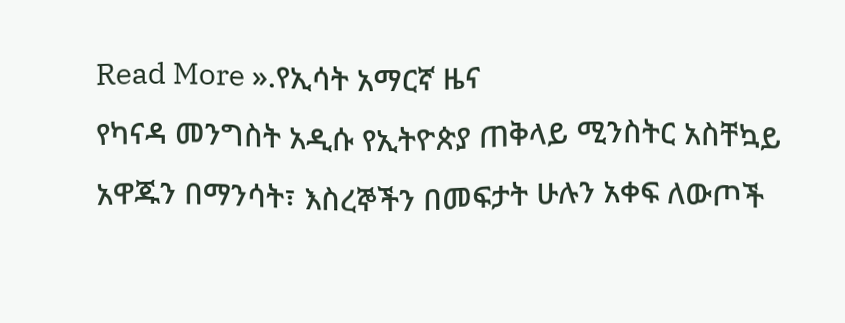Read More ».የኢሳት አማርኛ ዜና
የካናዳ መንግስት አዲሱ የኢትዮጵያ ጠቅላይ ሚንስትር አስቸኳይ አዋጁን በማንሳት፣ እስረኞችን በመፍታት ሁሉን አቀፍ ለውጦች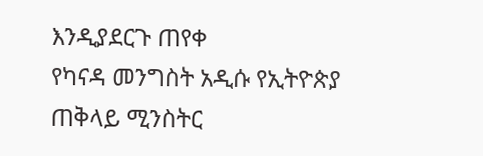እንዲያደርጉ ጠየቀ
የካናዳ መንግስት አዲሱ የኢትዮጵያ ጠቅላይ ሚንስትር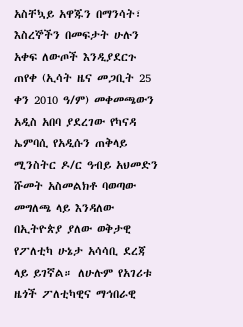አስቸኳይ አዋጁን በማንሳት፣ እስረኞችን በመፍታት ሁሉን አቀፍ ለውጦች እንዲያደርጉ ጠየቀ (ኢሳት ዜና መጋቢት 25 ቀን 2010 ዓ/ም) መቀመጫውን አዲስ አበባ ያደረገው የካናዳ ኤምባሲ የአዲሱን ጠቅላይ ሚንስትር ዶ/ር ዓብይ አህመድን ሹመት አስመልክቶ ባወጣው መግለጫ ላይ እንዳለው በኢትዮጵያ ያለው ወቅታዊ የፖለቲካ ሁኔታ አሳሳቢ ደረጃ ላይ ይገኛል። ለሁሉም የአገሪቱ ዜጎች ፖለቲካዊና ማኅበራዊ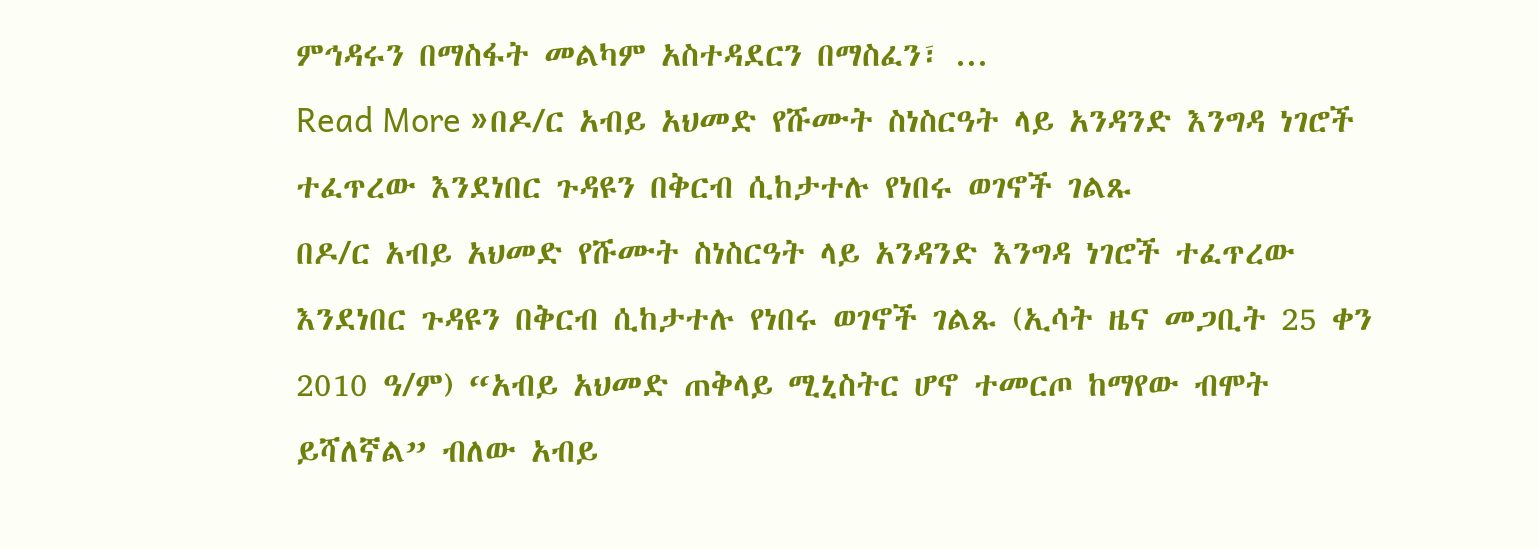ምኅዳሩን በማስፋት መልካም አስተዳደርን በማስፈን፣ ...
Read More »በዶ/ር አብይ አህመድ የሹሙት ስነስርዓት ላይ አንዳንድ እንግዳ ነገሮች ተፈጥረው እንደነበር ጉዳዩን በቅርብ ሲከታተሉ የነበሩ ወገኖች ገልጹ
በዶ/ር አብይ አህመድ የሹሙት ስነስርዓት ላይ አንዳንድ እንግዳ ነገሮች ተፈጥረው እንደነበር ጉዳዩን በቅርብ ሲከታተሉ የነበሩ ወገኖች ገልጹ (ኢሳት ዜና መጋቢት 25 ቀን 2010 ዓ/ም) “አብይ አህመድ ጠቅላይ ሚኒስትር ሆኖ ተመርጦ ከማየው ብሞት ይሻለኛል” ብለው አብይ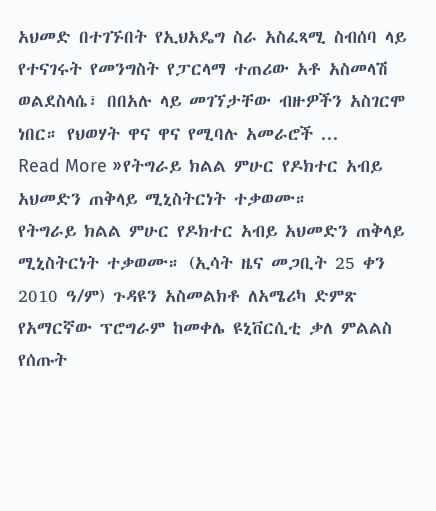አህመድ በተገኙበት የኢህአዴግ ስራ አስፈጻሚ ስብሰባ ላይ የተናገሩት የመንግስት የፓርላማ ተጠሪው አቶ አስመላሽ ወልደስላሴ፣ በበአሉ ላይ መገኘታቸው ብዙዎችን አስገርሞ ነበር። የህወሃት ዋና ዋና የሚባሉ አመራሮች ...
Read More »የትግራይ ክልል ምሁር የዶክተር አብይ አህመድን ጠቅላይ ሚኒስትርነት ተቃወሙ።
የትግራይ ክልል ምሁር የዶክተር አብይ አህመድን ጠቅላይ ሚኒስትርነት ተቃወሙ። (ኢሳት ዜና መጋቢት 25 ቀን 2010 ዓ/ም) ጉዳዩን አስመልክቶ ለአሜሪካ ድምጽ የአማርኛው ፕሮግራም ከመቀሌ ዩኒቨርሲቲ ቃለ ምልልስ የሰጡት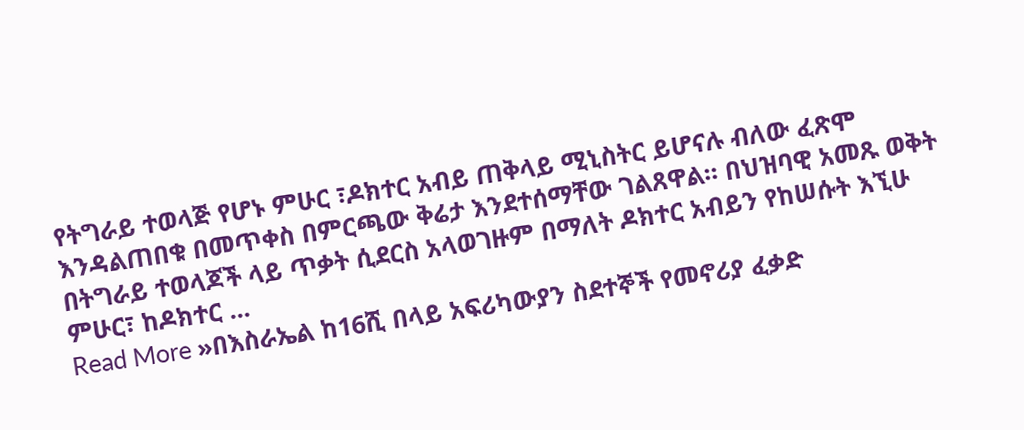የትግራይ ተወላጅ የሆኑ ምሁር ፣ዶክተር አብይ ጠቅላይ ሚኒስትር ይሆናሉ ብለው ፈጽሞ እንዳልጠበቁ በመጥቀስ በምርጫው ቅሬታ እንደተሰማቸው ገልጸዋል። በህዝባዊ አመጹ ወቅት በትግራይ ተወላጆች ላይ ጥቃት ሲደርስ አላወገዙም በማለት ዶክተር አብይን የከሠሱት እኚሁ ምሁር፣ ከዶክተር ...
Read More »በእስራኤል ከ16ሺ በላይ አፍሪካውያን ስደተኞች የመኖሪያ ፈቃድ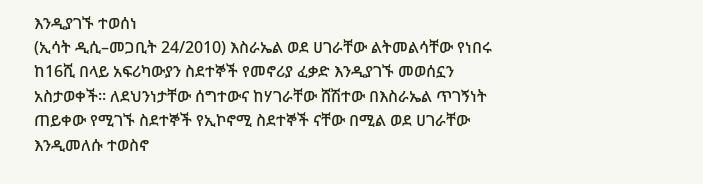እንዲያገኙ ተወሰነ
(ኢሳት ዲሲ–መጋቢት 24/2010) እስራኤል ወደ ሀገራቸው ልትመልሳቸው የነበሩ ከ16ሺ በላይ አፍሪካውያን ስደተኞች የመኖሪያ ፈቃድ እንዲያገኙ መወሰኗን አስታወቀች። ለደህንነታቸው ሰግተውና ከሃገራቸው ሸሽተው በእስራኤል ጥገኝነት ጠይቀው የሚገኙ ስደተኞች የኢኮኖሚ ስደተኞች ናቸው በሚል ወደ ሀገራቸው እንዲመለሱ ተወስኖ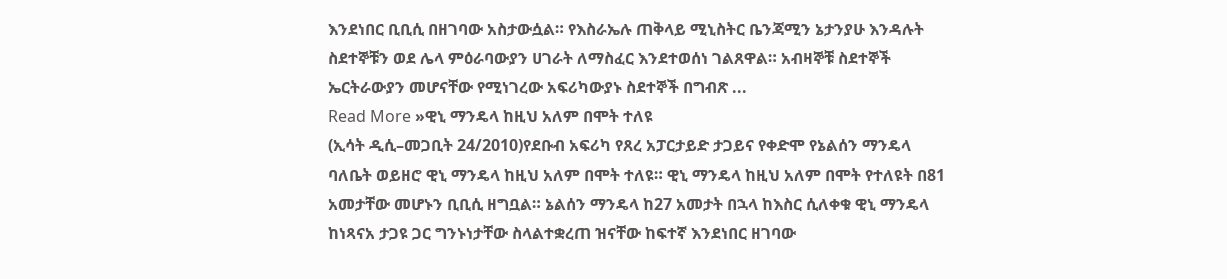እንደነበር ቢቢሲ በዘገባው አስታውሷል። የእስራኤሉ ጠቅላይ ሚኒስትር ቤንጃሚን ኔታንያሁ እንዳሉት ስደተኞቹን ወደ ሌላ ምዕራባውያን ሀገራት ለማስፈር እንደተወሰነ ገልጸዋል። አብዛኞቹ ስደተኞች ኤርትራውያን መሆናቸው የሚነገረው አፍሪካውያኑ ስደተኞች በግብጽ ...
Read More »ዊኒ ማንዴላ ከዚህ አለም በሞት ተለዩ
(ኢሳት ዲሲ–መጋቢት 24/2010)የደቡብ አፍሪካ የጸረ አፓርታይድ ታጋይና የቀድሞ የኔልሰን ማንዴላ ባለቤት ወይዘሮ ዊኒ ማንዴላ ከዚህ አለም በሞት ተለዩ። ዊኒ ማንዴላ ከዚህ አለም በሞት የተለዩት በ81 አመታቸው መሆኑን ቢቢሲ ዘግቧል። ኔልሰን ማንዴላ ከ27 አመታት በኋላ ከእስር ሲለቀቁ ዊኒ ማንዴላ ከነጻናአ ታጋዩ ጋር ግንኑነታቸው ስላልተቋረጠ ዝናቸው ከፍተኛ እንደነበር ዘገባው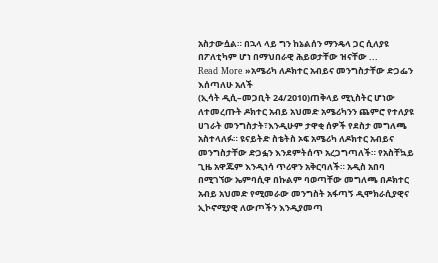አስታውሷል። በኋላ ላይ ግን ከኔልሰን ማንዴላ ጋር ሲለያዩ በፖለቲካም ሆነ በማህበራዊ ሕይወታቸው ዝናቸው ...
Read More »አሜሪካ ለዶክተር አብይና መንግስታቸው ድጋፌን እሰጣለሁ አለች
(ኢሳት ዲሲ–መጋቢት 24/2010)ጠቅላይ ሚኒስትር ሆነው ለተመረጡት ዶክተር አብይ አህመድ አሜሪካንን ጨምሮ የተለያዩ ሀገራት መንግስታት፣እንዲሁም ታዋቂ ሰዎች የደስታ መግለጫ አስተላለፉ። ዩናይትድ ስቴትስ ኦፍ አሜሪካ ለዶክተር አብይና መንግስታቸው ድጋፏን እንደምትሰጥ አረጋግጣለች። የአስቸኳይ ጊዜ አዋጁም እንዲነሳ ጥሪዋን አቅርባለች። አዲስ አበባ በሚገኘው ኤምባሲዋ በኩልም ባወጣቸው መግለጫ በዶክተር አብይ አህመድ የሚመራው መንግስት አፋጣኝ ዲሞክራሲያዊና ኢኮኖሚያዊ ለውጦችን እንዲያመጣ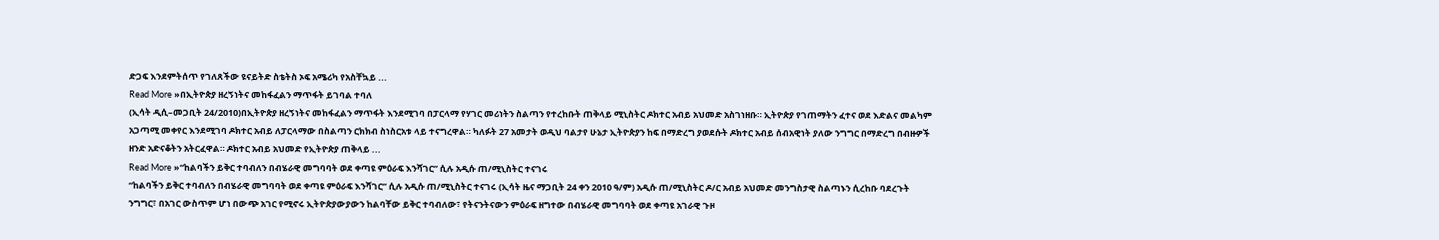ድጋፍ እንደምትሰጥ የገለጸችው ዩናይትድ ስቴትስ ኦፍ አሜሪካ የአስቸኳይ ...
Read More »በኢትዮጵያ ዘረኝነትና መከፋፈልን ማጥፋት ይገባል ተባለ
(ኢሳት ዲሲ–መጋቢት 24/2010)በኢትዮጵያ ዘረኝነትና መከፋፈልን ማጥፋት እንደሚገባ በፓርላማ የሃገር መሪነትን ስልጣን የተረከቡት ጠቅላይ ሚኒስትር ዶክተር አብይ አህመድ አስገነዘቡ። ኢትዮጵያ የገጠማትን ፈተና ወደ እድልና መልካም አጋጣሚ መቀየር እንደሚገባ ዶክተር አብይ ለፓርላማው በስልጣን ርክክብ ስነስርአቱ ላይ ተናግረዋል። ካለፉት 27 አመታት ወዲህ ባልታየ ሁኔታ ኢትዮጵያን ከፍ በማድረግ ያወደሱት ዶክተር አብይ ሰብአዊነት ያለው ንግግር በማድረግ በብዙዎች ዘንድ አድናቆትን አትርፈዋል። ዶክተር አብይ አህመድ የኢትዮጵያ ጠቅላይ ...
Read More »“ከልባችን ይቅር ተባብለን በብሄራዊ መግባባት ወደ ቀጣዩ ምዕራፍ እንሻገር” ሲሉ አዲሱ ጠ/ሚኒስትር ተናገሩ
“ከልባችን ይቅር ተባብለን በብሄራዊ መግባባት ወደ ቀጣዩ ምዕራፍ እንሻገር” ሲሉ አዲሱ ጠ/ሚኒስትር ተናገሩ (ኢሳት ዜና ማጋቢት 24 ቀን 2010 ዓ/ም) አዲሱ ጠ/ሚኒስትር ዶ/ር አብይ አህመድ መንግስታዊ ስልጣኑን ሲረከቡ ባደረጉት ንግግር፣ በአገር ውስጥም ሆነ በውጭ አገር የሚኖሩ ኢትዮጵያውያውን ከልባቸው ይቅር ተባብለው፣ የትናንትናውን ምዕራፍ ዘግተው በብሄራዊ መግባባት ወደ ቀጣዩ አገራዊ ጉዞ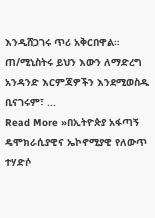እንዲሸጋገሩ ጥሪ አቅርበዋል። ጠ/ሚኒስትሩ ይህን እውን ለማድረግ አንዳንድ እርምጃዎችን እንደሚወስዱ ቢናገሩም፣ ...
Read More »በኢትዮጵያ አፋጣኝ ዴሞክራሲያዊና ኤኮኖሚያዊ የለውጥ ተሃድሶ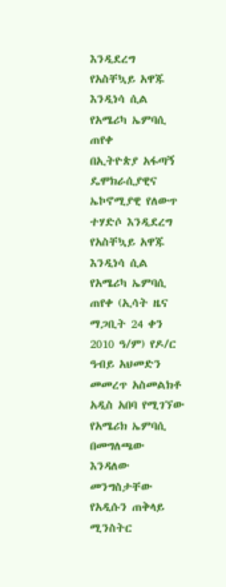እንዲደረግ የአስቸኳይ አዋጁ እንዲነሳ ሲል የአሜሪካ ኤምባሲ ጠየቀ
በኢትዮጵያ አፋጣኝ ዴሞክራሲያዊና ኤኮኖሚያዊ የለውጥ ተሃድሶ እንዲደረግ የአስቸኳይ አዋጁ እንዲነሳ ሲል የአሜሪካ ኤምባሲ ጠየቀ (ኢሳት ዜና ማጋቢት 24 ቀን 2010 ዓ/ም) የዶ/ር ዓብይ አህመድን መመረጥ አስመልክቶ አዲስ አበባ የሚገኘው የአሜሪክ ኤምባሲ በመግለጫው እንዳለው መንግስታቸው የአዲሱን ጠቅላይ ሚንስትር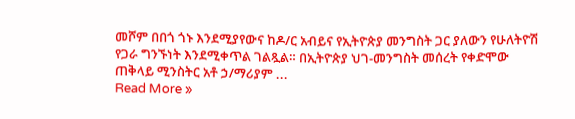መሾም በበጎ ጎኑ እንደሚያየውና ከዶ/ር አብይና የኢትዮጵያ መንግስት ጋር ያለውን የሁለትዮሽ የጋራ ግንኙነት እንደሚቀጥል ገልጿል። በኢትዮጵያ ህገ-መንግስት መሰረት የቀድሞው ጠቅላይ ሚንስትር አቶ ኃ/ማሪያም ...
Read More »